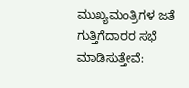ಮುಖ್ಯಮಂತ್ರಿಗಳ ಜತೆ ಗುತ್ತಿಗೆದಾರರ ಸಭೆ ಮಾಡಿಸುತ್ತೇವೆ: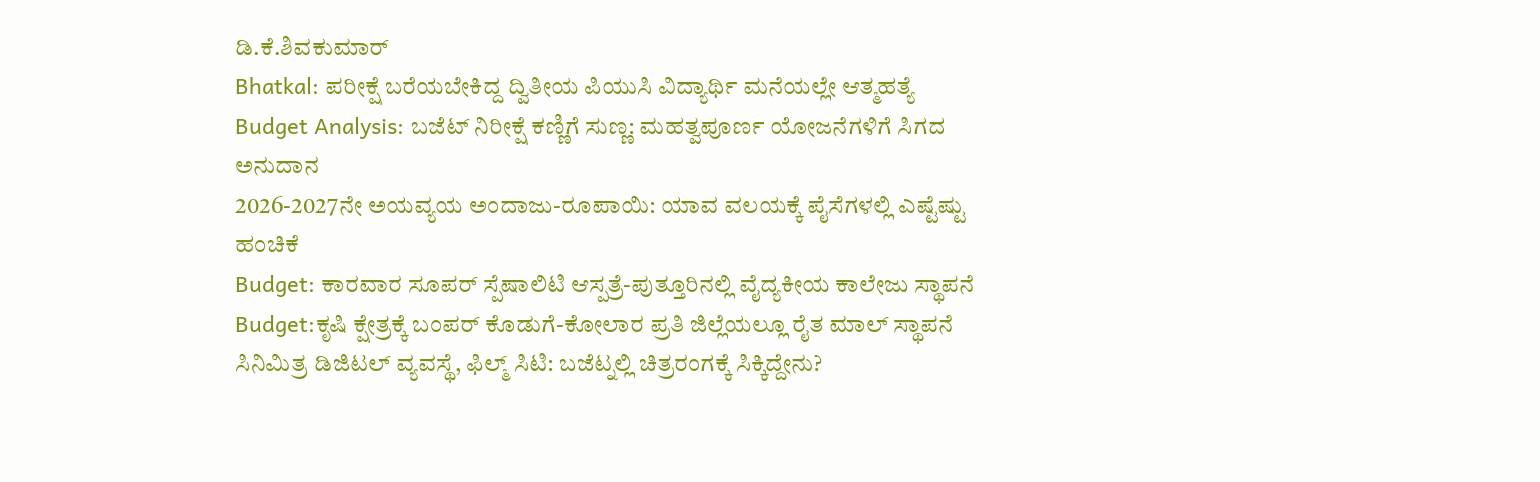ಡಿ.ಕೆ.ಶಿವಕುಮಾರ್
Bhatkal: ಪರೀಕ್ಷೆ ಬರೆಯಬೇಕಿದ್ದ ದ್ವಿತೀಯ ಪಿಯುಸಿ ವಿದ್ಯಾರ್ಥಿ ಮನೆಯಲ್ಲೇ ಆತ್ಮಹತ್ಯೆ
Budget Analysis: ಬಜೆಟ್ ನಿರೀಕ್ಷೆ ಕಣ್ಣಿಗೆ ಸುಣ್ಣ: ಮಹತ್ವಪೂರ್ಣ ಯೋಜನೆಗಳಿಗೆ ಸಿಗದ ಅನುದಾನ
2026-2027ನೇ ಅಯವ್ಯಯ ಅಂದಾಜು-ರೂಪಾಯಿ: ಯಾವ ವಲಯಕ್ಕೆ ಪೈಸೆಗಳಲ್ಲಿ ಎಷ್ಟೆಷ್ಟು ಹಂಚಿಕೆ
Budget: ಕಾರವಾರ ಸೂಪರ್ ಸ್ಪೆಷಾಲಿಟಿ ಆಸ್ಪತ್ರೆ-ಪುತ್ತೂರಿನಲ್ಲಿ ವೈದ್ಯಕೀಯ ಕಾಲೇಜು ಸ್ಥಾಪನೆ
Budget:ಕೃಷಿ ಕ್ಷೇತ್ರಕ್ಕೆ ಬಂಪರ್ ಕೊಡುಗೆ-ಕೋಲಾರ ಪ್ರತಿ ಜಿಲ್ಲೆಯಲ್ಲೂ ರೈತ ಮಾಲ್ ಸ್ಥಾಪನೆ
ಸಿನಿಮಿತ್ರ ಡಿಜಿಟಲ್ ವ್ಯವಸ್ಥೆ, ಫಿಲ್ಮ್ ಸಿಟಿ: ಬಜೆಟ್ನಲ್ಲಿ ಚಿತ್ರರಂಗಕ್ಕೆ ಸಿಕ್ಕಿದ್ದೇನು?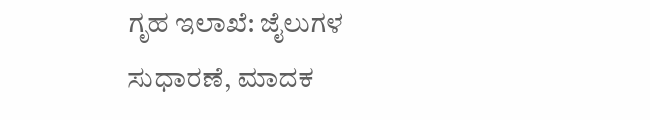ಗೃಹ ಇಲಾಖೆ: ಜೈಲುಗಳ ಸುಧಾರಣೆ, ಮಾದಕ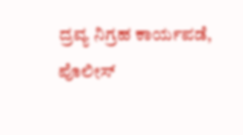ದ್ರವ್ಯ ನಿಗ್ರಹ ಕಾರ್ಯಪಡೆ, ಪೊಲೀಸ್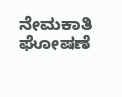ನೇಮಕಾತಿ ಘೋಷಣೆ